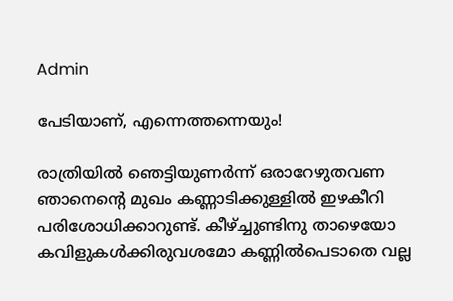Admin

പേടിയാണ്, എന്നെത്തന്നെയും!

രാത്രിയില്‍ ഞെട്ടിയുണര്‍ന്ന് ഒരാറേഴുതവണ ഞാനെന്റെ മുഖം കണ്ണാടിക്കുള്ളില്‍ ഇഴകീറി പരിശോധിക്കാറുണ്ട്. കീഴ്ച്ചുണ്ടിനു താഴെയോ കവിളുകള്‍ക്കിരുവശമോ കണ്ണില്‍പെടാതെ വല്ല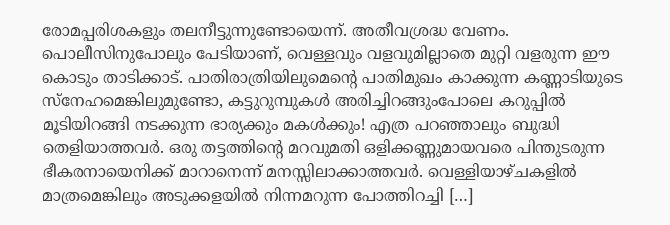രോമപ്പരിശകളും തലനീട്ടുന്നുണ്ടോയെന്ന്. അതീവശ്രദ്ധ വേണം. പൊലീസിനുപോലും പേടിയാണ്, വെള്ളവും വളവുമില്ലാതെ മുറ്റി വളരുന്ന ഈ കൊടും താടിക്കാട്. പാതിരാത്രിയിലുമെന്റെ പാതിമുഖം കാക്കുന്ന കണ്ണാടിയുടെ സ്‌നേഹമെങ്കിലുമുണ്ടോ, കട്ടുറുമ്പുകൾ‍ അരിച്ചിറങ്ങുംപോലെ കറുപ്പില്‍ മൂടിയിറങ്ങി നടക്കുന്ന ഭാര്യക്കും മകള്‍ക്കും! എത്ര പറഞ്ഞാലും ബുദ്ധി തെളിയാത്തവര്‍. ഒരു തട്ടത്തിന്റെ മറവുമതി ഒളിക്കണ്ണുമായവരെ പിന്തുടരുന്ന ഭീകരനായെനിക്ക് മാറാനെന്ന് മനസ്സിലാക്കാത്തവര്‍. വെള്ളിയാഴ്ചകളിൽ മാത്രമെങ്കിലും അടുക്കളയില്‍ നിന്നമറുന്ന പോത്തിറച്ചി […]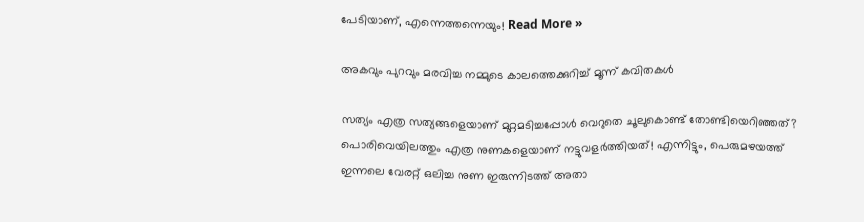പേടിയാണ്, എന്നെത്തന്നെയും! Read More »

അകവും പുറവും മരവിച്ച നമ്മുടെ കാലത്തെക്കുറിച്ച് മൂന്ന് കവിതകള്‍

സത്യം എത്ര സത്യങ്ങളെയാണ് മുറ്റമടിച്ചപ്പോൾ വെറുതെ ചൂലുകൊണ്ട് തോണ്ടിയെറിഞ്ഞത്? പൊരിവെയിലത്തും എത്ര നുണകളെയാണ് നട്ടുവളർത്തിയത്! എന്നിട്ടും, പെരുമഴയത്ത് ഇന്നലെ വേരറ്റ്‌ ഒലിച്ച നുണ ഇരുന്നിടത്ത് അതാ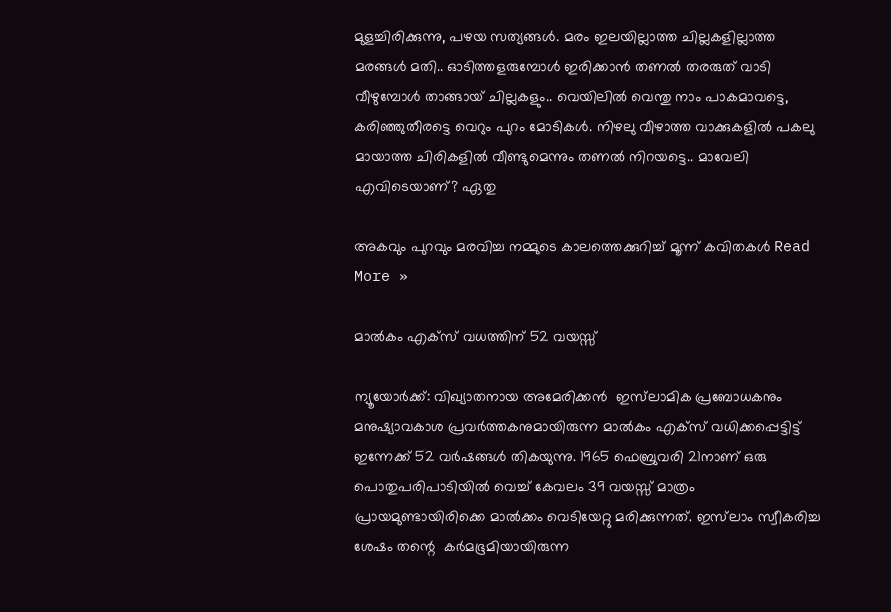മുളച്ചിരിക്കുന്നു, പഴയ സത്യങ്ങൾ. മരം ഇലയില്ലാത്ത ചില്ലകളില്ലാത്ത മരങ്ങൾ മതി.. ഓടിത്തളരുമ്പോൾ ഇരിക്കാൻ തണൽ തരരുത് വാടി വീഴുമ്പോൾ താങ്ങായ് ചില്ലകളും.. വെയിലിൽ വെന്തു നാം പാകമാവട്ടെ, കരിഞ്ഞുതീരട്ടെ വെറും പുറം മോടികൾ. നിഴലു വീഴാത്ത വാക്കുകളിൽ പകലു മായാത്ത ചിരികളിൽ വീണ്ടുമെന്നും തണൽ നിറയട്ടെ.. മാവേലി എവിടെയാണ്? ഏതു

അകവും പുറവും മരവിച്ച നമ്മുടെ കാലത്തെക്കുറിച്ച് മൂന്ന് കവിതകള്‍ Read More »

മാൽകം എക്‌സ് വധത്തിന് 52 വയസ്സ്

ന്യൂയോർക്ക്: വിഖ്യാതനായ അമേരിക്കൻ  ഇസ്‌ലാമിക പ്രബോധകനും മനുഷ്യാവകാശ പ്രവർത്തകനുമായിരുന്ന മാൽകം എക്‌സ് വധിക്കപ്പെട്ടിട്ട് ഇന്നേക്ക് 52 വർഷങ്ങൾ തികയുന്നു. 1965 ഫെബ്രുവരി 21നാണ് ഒരു പൊതുപരിപാടിയിൽ വെച്ച് കേവലം 39 വയസ്സ് മാത്രം പ്രായമുണ്ടായിരിക്കെ മാൽക്കം വെടിയേറ്റു മരിക്കുന്നത്. ഇസ്‌ലാം സ്വീകരിച്ച ശേഷം തന്റെ  കർമഭൂമിയായിരുന്ന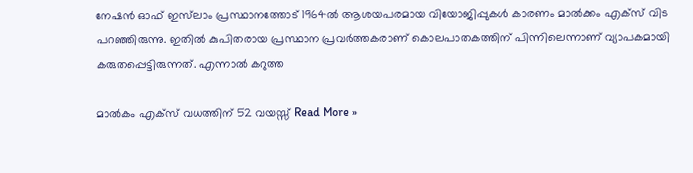നേഷൻ ഓഫ് ഇസ്‌ലാം പ്രസ്ഥാനത്തോട് 1964ൽ ആശയപരമായ വിയോജിപ്പുകൾ കാരണം മാൽക്കം എക്‌സ് വിട പറഞ്ഞിരുന്നു. ഇതിൽ കുപിതരായ പ്രസ്ഥാന പ്രവർത്തകരാണ് കൊലപാതകത്തിന് പിന്നിലെന്നാണ് വ്യാപകമായി കരുതപ്പെട്ടിരുന്നത്. എന്നാൽ കറുത്ത

മാൽകം എക്‌സ് വധത്തിന് 52 വയസ്സ് Read More »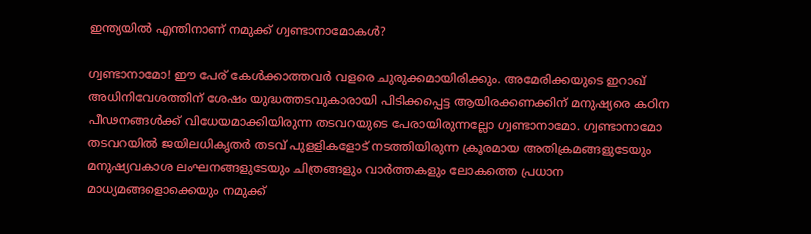ഇന്ത്യയിൽ എന്തിനാണ് നമുക്ക് ഗ്വണ്ടാനാമോകൾ?

ഗ്വണ്ടാനാമോ! ഈ പേര് കേൾക്കാത്തവർ വളരെ ചുരുക്കമായിരിക്കും. അമേരിക്കയുടെ ഇറാഖ് അധിനിവേശത്തിന് ശേഷം യുദ്ധത്തടവുകാരായി പിടിക്കപ്പെട്ട ആയിരക്കണക്കിന് മനുഷ്യരെ കഠിന പീഢനങ്ങൾക്ക് വിധേയമാക്കിയിരുന്ന തടവറയുടെ പേരായിരുന്നല്ലോ ഗ്വണ്ടാനാമോ. ഗ്വണ്ടാനാമോ തടവറയിൽ ജയിലധികൃതർ തടവ് പുളളികളോട് നടത്തിയിരുന്ന ക്രൂരമായ അതിക്രമങ്ങളുടേയും മനുഷ്യവകാശ ലംഘനങ്ങളുടേയും ചിത്രങ്ങളും വാർത്തകളും ലോകത്തെ പ്രധാന മാധ്യമങ്ങളൊക്കെയും നമുക്ക്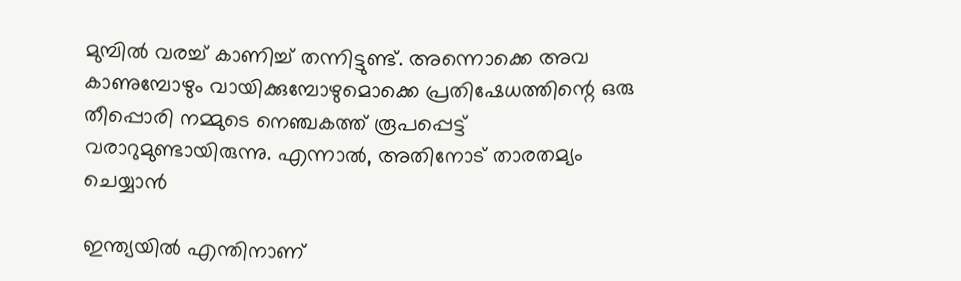മുമ്പിൽ വരച്ച് കാണിച്ച് തന്നിട്ടുണ്ട്. അന്നൊക്കെ അവ കാണുമ്പോഴും വായിക്കുമ്പോഴുമൊക്കെ പ്രതിഷേധത്തിന്റെ ഒരു തീപ്പൊരി നമ്മുടെ നെഞ്ചകത്ത് രൂപപ്പെട്ട് വരാറുമുണ്ടായിരുന്നു. എന്നാൽ, അതിനോട് താരതമ്യം ചെയ്യാൻ

ഇന്ത്യയിൽ എന്തിനാണ്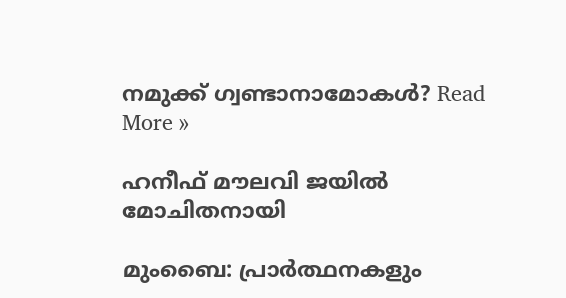നമുക്ക് ഗ്വണ്ടാനാമോകൾ? Read More »

ഹനീഫ് മൗലവി ജയിൽ മോചിതനായി

മുംബൈ: പ്രാർത്ഥനകളും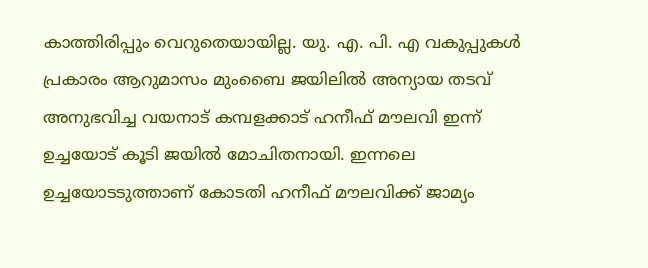കാത്തിരിപ്പും വെറുതെയായില്ല. യു. എ. പി. എ വകുപ്പുകൾ പ്രകാരം ആറുമാസം മുംബൈ ജയിലിൽ അന്യായ തടവ് അനുഭവിച്ച വയനാട് കമ്പളക്കാട് ഹനീഫ് മൗലവി ഇന്ന് ഉച്ചയോട് കൂടി ജയിൽ മോചിതനായി. ഇന്നലെ ഉച്ചയോടടുത്താണ് കോടതി ഹനീഫ് മൗലവിക്ക് ജാമ്യം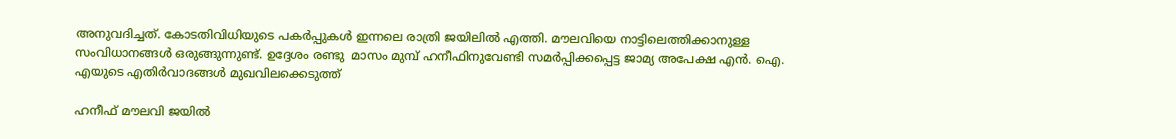അനുവദിച്ചത്. കോടതിവിധിയുടെ പകർപ്പുകൾ ഇന്നലെ രാത്രി ജയിലിൽ എത്തി. മൗലവിയെ നാട്ടിലെത്തിക്കാനുള്ള സംവിധാനങ്ങൾ ഒരുങ്ങുന്നുണ്ട്. ഉദ്ദേശം രണ്ടു  മാസം മുമ്പ് ഹനീഫിനുവേണ്ടി സമർപ്പിക്കപ്പെട്ട ജാമ്യ അപേക്ഷ എൻ. ഐ. എയുടെ എതിർവാദങ്ങൾ മുഖവിലക്കെടുത്ത്

ഹനീഫ് മൗലവി ജയിൽ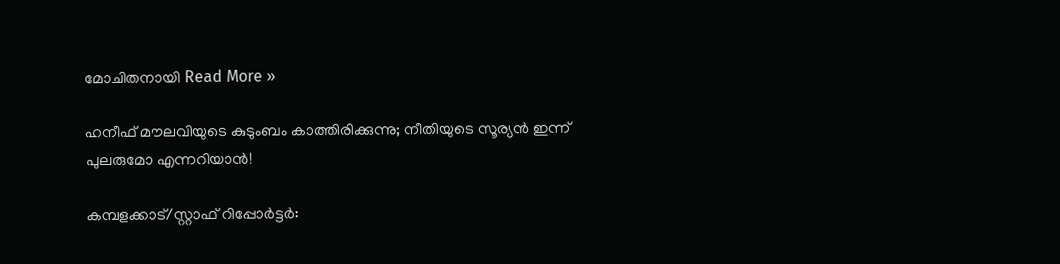മോചിതനായി Read More »

ഹനീഫ് മൗലവിയുടെ കുടുംബം കാത്തിരിക്കുന്നു; നീതിയുടെ സൂര്യൻ ഇന്ന് പുലരുമോ എന്നറിയാൻ!

കമ്പളക്കാട്/സ്റ്റാഫ് റിപ്പോർട്ടർ: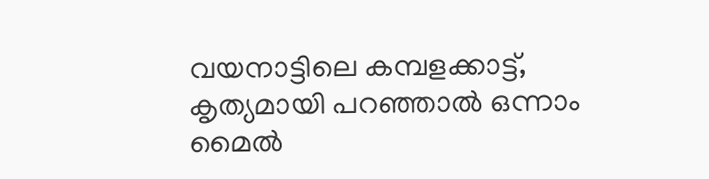വയനാട്ടിലെ കമ്പളക്കാട്ട്, കൃത്യമായി പറഞ്ഞാൽ ഒന്നാം മൈൽ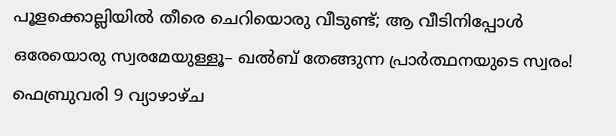പൂളക്കൊല്ലിയിൽ തീരെ ചെറിയൊരു വീടുണ്ട്; ആ വീടിനിപ്പോൾ ഒരേയൊരു സ്വരമേയുള്ളൂ– ഖൽബ് തേങ്ങുന്ന പ്രാർത്ഥനയുടെ സ്വരം! ഫെബ്രുവരി 9 വ്യാഴാഴ്ച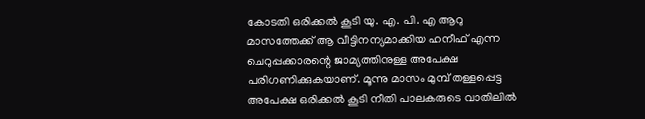കോടതി ഒരിക്കൽ കൂടി യു. എ. പി. എ ആറു മാസത്തേക്ക് ആ വീട്ടിനന്യമാക്കിയ ഹനീഫ് എന്ന ചെറുപ്പക്കാരന്റെ ജാമ്യത്തിനുള്ള അപേക്ഷ പരിഗണിക്കുകയാണ്. മൂന്നു മാസം മുമ്പ് തള്ളപ്പെട്ട അപേക്ഷ ഒരിക്കൽ കൂടി നീതി പാലകരുടെ വാതിലിൽ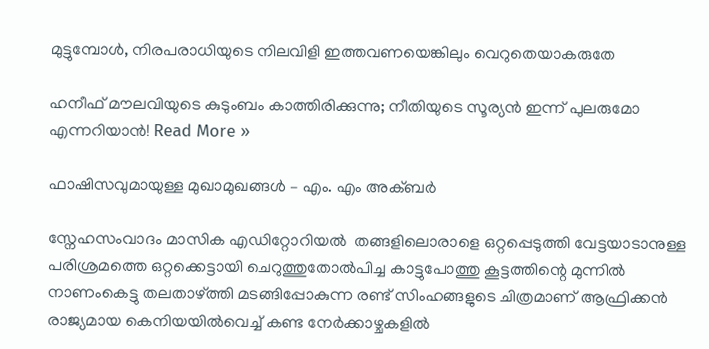മുട്ടുമ്പോൾ, നിരപരാധിയുടെ നിലവിളി ഇത്തവണയെങ്കിലും വെറുതെയാകരുതേ

ഹനീഫ് മൗലവിയുടെ കുടുംബം കാത്തിരിക്കുന്നു; നീതിയുടെ സൂര്യൻ ഇന്ന് പുലരുമോ എന്നറിയാൻ! Read More »

ഫാഷിസവുമായുള്ള മുഖാമുഖങ്ങള്‍ – എം. എം അക്ബർ

സ്നേഹസംവാദം മാസിക എഡിറ്റോറിയല്‍  തങ്ങളിലൊരാളെ ഒറ്റപ്പെടുത്തി വേട്ടയാടാനുള്ള പരിശ്രമത്തെ ഒറ്റക്കെട്ടായി ചെറുത്തുതോല്‍പിച്ച കാട്ടുപോത്തു കൂട്ടത്തിന്റെ മുന്നില്‍ നാണംകെട്ടു തലതാഴ്ത്തി മടങ്ങിപ്പോകുന്ന രണ്ട് സിംഹങ്ങളുടെ ചിത്രമാണ് ആഫ്രിക്കന്‍ രാജ്യമായ കെനിയയില്‍വെച്ച് കണ്ട നേര്‍ക്കാഴ്ചകളില്‍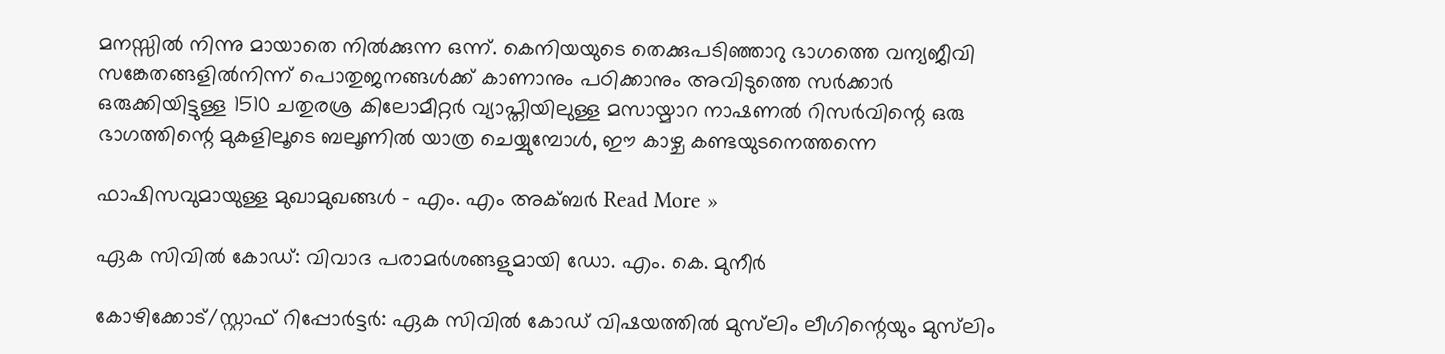മനസ്സില്‍ നിന്നു മായാതെ നില്‍ക്കുന്ന ഒന്ന്. കെനിയയുടെ തെക്കുപടിഞ്ഞാറു ഭാഗത്തെ വന്യജീവി സങ്കേതങ്ങളില്‍നിന്ന് പൊതുജനങ്ങള്‍ക്ക് കാണാനും പഠിക്കാനും അവിടുത്തെ സര്‍ക്കാര്‍ ഒരുക്കിയിട്ടുള്ള 1510 ചതുരശ്ര കിലോമീറ്റര്‍ വ്യാപ്തിയിലുള്ള മസായ്മാറ നാഷണല്‍ റിസര്‍വിന്റെ ഒരു ഭാഗത്തിന്റെ മുകളിലൂടെ ബലൂണില്‍ യാത്ര ചെയ്യുമ്പോള്‍, ഈ കാഴ്ച കണ്ടയുടനെത്തന്നെ

ഫാഷിസവുമായുള്ള മുഖാമുഖങ്ങള്‍ – എം. എം അക്ബർ Read More »

ഏക സിവിൽ കോഡ്: വിവാദ പരാമർശങ്ങളുമായി ഡോ. എം. കെ. മുനീർ

കോഴിക്കോട്/സ്റ്റാഫ് റിപ്പോർട്ടർ: ഏക സിവിൽ കോഡ് വിഷയത്തിൽ മുസ്‌ലിം ലീഗിന്റെയും മുസ്‌ലിം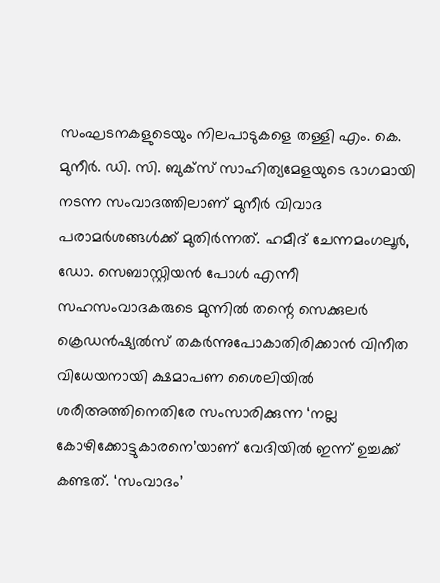സംഘടനകളുടെയും നിലപാടുകളെ തള്ളി എം. കെ. മുനീർ. ഡി. സി. ബുക്‌സ് സാഹിത്യമേളയുടെ ഭാഗമായി നടന്ന സംവാദത്തിലാണ് മുനീർ വിവാദ പരാമർശങ്ങൾക്ക് മുതിർന്നത്. ഹമീദ് ചേന്നമംഗലൂർ, ഡോ. സെബാസ്റ്റിയൻ പോൾ എന്നീ സഹസംവാദകരുടെ മുന്നിൽ തന്റെ സെക്കുലർ ക്രെഡൻഷ്യൽസ് തകർന്നുപോകാതിരിക്കാൻ വിനീത വിധേയനായി ക്ഷമാപണ ശൈലിയിൽ ശരീഅത്തിനെതിരേ സംസാരിക്കുന്ന ‘നല്ല കോഴിക്കോട്ടുകാരനെ’യാണ് വേദിയിൽ ഇന്ന് ഉച്ചക്ക് കണ്ടത്. ‘സംവാദം’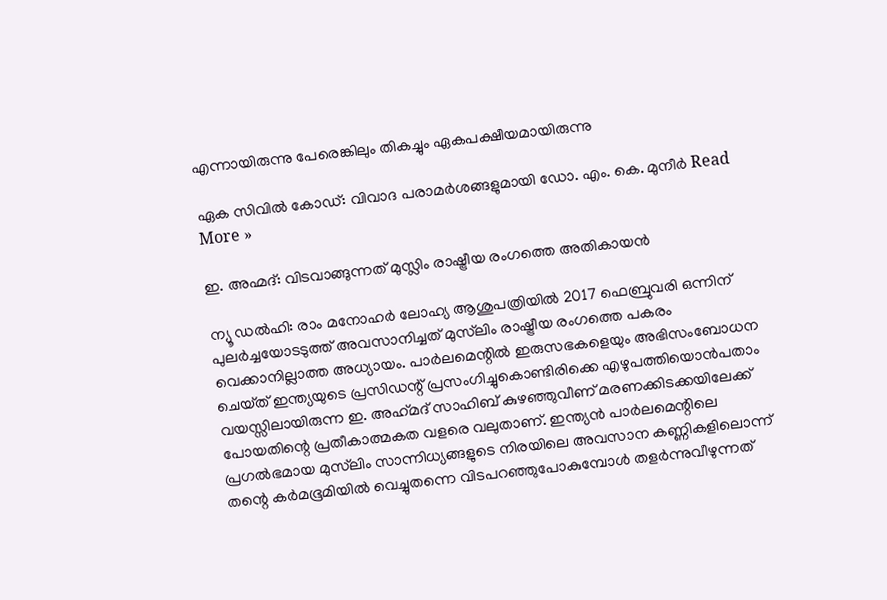എന്നായിരുന്നു പേരെങ്കിലും തികച്ചും ഏകപക്ഷീയമായിരുന്നു

ഏക സിവിൽ കോഡ്: വിവാദ പരാമർശങ്ങളുമായി ഡോ. എം. കെ. മുനീർ Read More »

ഇ. അഹ്മദ്: വിടവാങ്ങുന്നത് മുസ്ലിം രാഷ്ട്രീയ രംഗത്തെ അതികായന്‍

ന്യൂ ഡൽഹി: രാം മനോഹർ ലോഹ്യ ആശുപത്രിയിൽ 2017 ഫെബ്രുവരി ഒന്നിന് പുലർച്ചയോടടുത്ത് അവസാനിച്ചത് മുസ്‌ലിം രാഷ്ട്രീയ രംഗത്തെ പകരം വെക്കാനില്ലാത്ത അധ്യായം. പാർലമെന്റിൽ ഇരുസഭകളെയും അഭിസംബോധന ചെയ്‌ത്‌ ഇന്ത്യയുടെ പ്രസിഡന്റ് പ്രസംഗിച്ചുകൊണ്ടിരിക്കെ എഴുപത്തിയൊൻപതാം വയസ്സിലായിരുന്ന ഇ. അഹ്‌മദ്‌ സാഹിബ്‌ കുഴഞ്ഞുവീണ് മരണക്കിടക്കയിലേക്ക് പോയതിന്റെ പ്രതീകാത്മകത വളരെ വലുതാണ്. ഇന്ത്യൻ പാർലമെന്റിലെ പ്രഗൽഭമായ മുസ്‌ലിം സാന്നിധ്യങ്ങളുടെ നിരയിലെ അവസാന കണ്ണികളിലൊന്ന് തന്റെ കർമഭൂമിയിൽ വെച്ചുതന്നെ വിടപറഞ്ഞുപോകുമ്പോൾ തളർന്നുവീഴുന്നത്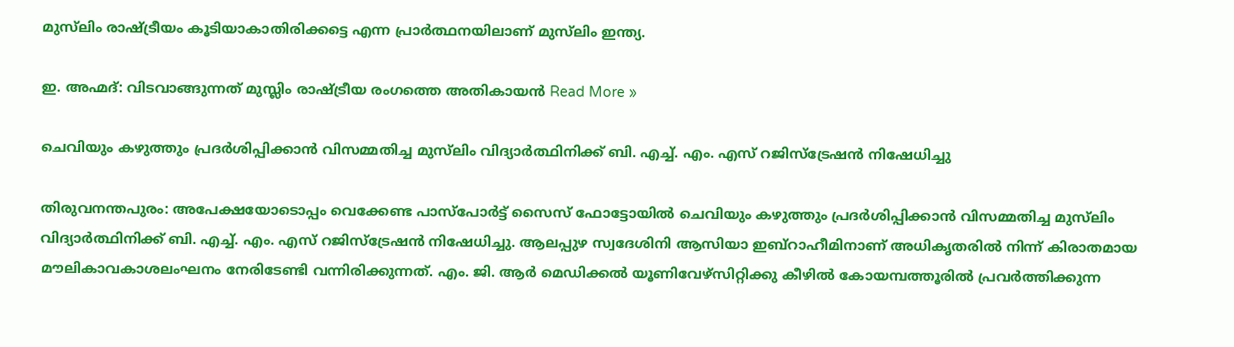മുസ്‌ലിം രാഷ്ട്രീയം കൂടിയാകാതിരിക്കട്ടെ എന്ന പ്രാർത്ഥനയിലാണ് മുസ്‌ലിം ഇന്ത്യ.

ഇ. അഹ്മദ്: വിടവാങ്ങുന്നത് മുസ്ലിം രാഷ്ട്രീയ രംഗത്തെ അതികായന്‍ Read More »

ചെവിയും കഴുത്തും പ്രദർശിപ്പിക്കാൻ വിസമ്മതിച്ച മുസ്‌ലിം വിദ്യാർത്ഥിനിക്ക് ബി. എച്ച്. എം. എസ് റജിസ്‌ട്രേഷൻ നിഷേധിച്ചു

തിരുവനന്തപുരം: അപേക്ഷയോടൊപ്പം വെക്കേണ്ട പാസ്‌പോർട്ട് സൈസ് ഫോട്ടോയിൽ ചെവിയും കഴുത്തും പ്രദർശിപ്പിക്കാൻ വിസമ്മതിച്ച മുസ്‌ലിം വിദ്യാർത്ഥിനിക്ക് ബി. എച്ച്. എം. എസ് റജിസ്‌ട്രേഷൻ നിഷേധിച്ചു. ആലപ്പുഴ സ്വദേശിനി ആസിയാ ഇബ്റാഹീമിനാണ് അധികൃതരിൽ നിന്ന് കിരാതമായ മൗലികാവകാശലംഘനം നേരിടേണ്ടി വന്നിരിക്കുന്നത്. എം. ജി. ആർ മെഡിക്കൽ യൂണിവേഴ്സിറ്റിക്കു കീഴിൽ കോയമ്പത്തൂരിൽ പ്രവർത്തിക്കുന്ന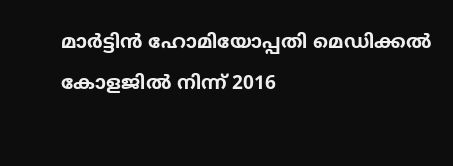മാർട്ടിൻ ഹോമിയോപ്പതി മെഡിക്കൽ കോളജിൽ നിന്ന് 2016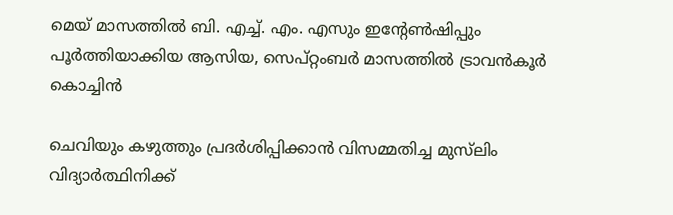മെയ് മാസത്തിൽ ബി. എച്ച്. എം. എസും ഇന്റേൺഷിപ്പും പൂർത്തിയാക്കിയ ആസിയ, സെപ്റ്റംബർ മാസത്തിൽ ട്രാവൻകൂർ കൊച്ചിൻ

ചെവിയും കഴുത്തും പ്രദർശിപ്പിക്കാൻ വിസമ്മതിച്ച മുസ്‌ലിം വിദ്യാർത്ഥിനിക്ക്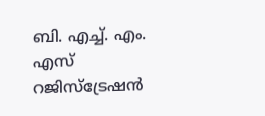ബി. എച്ച്. എം. എസ് റജിസ്‌ട്രേഷൻ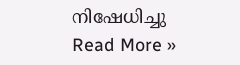നിഷേധിച്ചു Read More »